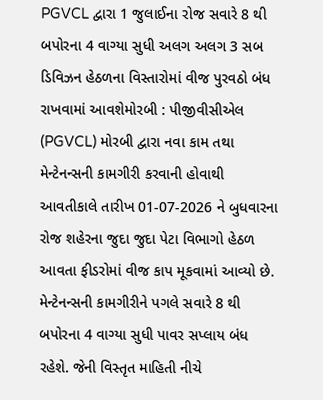PGVCL દ્વારા 1 જુલાઈના રોજ સવારે 8 થી બપોરના 4 વાગ્યા સુધી અલગ અલગ 3 સબ ડિવિઝન હેઠળના વિસ્તારોમાં વીજ પુરવઠો બંધ રાખવામાં આવશેમોરબી : પીજીવીસીએલ (PGVCL) મોરબી દ્વારા નવા કામ તથા મેન્ટેનન્સની કામગીરી કરવાની હોવાથી આવતીકાલે તારીખ 01-07-2026 ને બુધવારના રોજ શહેરના જુદા જુદા પેટા વિભાગો હેઠળ આવતા ફીડરોમાં વીજ કાપ મૂકવામાં આવ્યો છે. મેન્ટેનન્સની કામગીરીને પગલે સવારે 8 થી બપોરના 4 વાગ્યા સુધી પાવર સપ્લાય બંધ રહેશે. જેની વિસ્તૃત માહિતી નીચે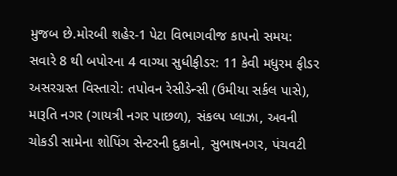મુજબ છે.મોરબી શહેર-1 પેટા વિભાગવીજ કાપનો સમય: સવારે 8 થી બપોરના 4 વાગ્યા સુધીફીડર: 11 કેવી મધુરમ ફીડર અસરગ્રસ્ત વિસ્તારો: તપોવન રેસીડેન્સી (ઉમીયા સર્કલ પાસે), મારૂતિ નગર (ગાયત્રી નગર પાછળ), સંકલ્પ પ્લાઝા, અવની ચોકડી સામેના શોપિંગ સેન્ટરની દુકાનો, સુભાષનગર, પંચવટી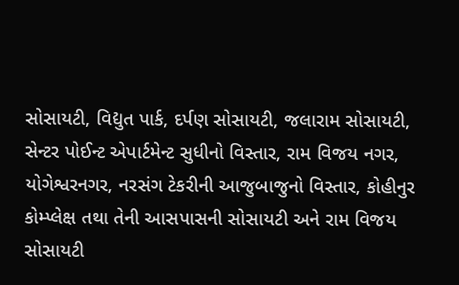સોસાયટી, વિદ્યુત પાર્ક, દર્પણ સોસાયટી, જલારામ સોસાયટી, સેન્ટર પોઈન્ટ એપાર્ટમેન્ટ સુધીનો વિસ્તાર, રામ વિજય નગર, યોગેશ્વરનગર, નરસંગ ટેકરીની આજુબાજુનો વિસ્તાર, કોહીનુર કોમ્પ્લેક્ષ તથા તેની આસપાસની સોસાયટી અને રામ વિજય સોસાયટી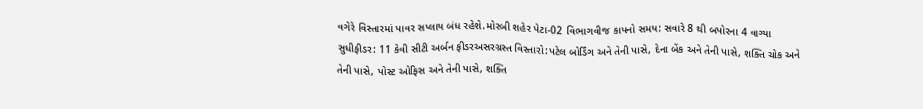વગેરે વિસ્તારમાં પાવર સપ્લાય બંધ રહેશે.મોરબી શહેર પેટા-02 વિભાગવીજ કાપનો સમય: સવારે 8 થી બપોરના 4 વાગ્યા સુધીફીડર: 11 કેવી સીટી અર્બન ફીડરઅસરગ્રસ્ત વિસ્તારો:પટેલ બોર્ડિંગ અને તેની પાસે, દેના બેંક અને તેની પાસે, શક્તિ ચોક અને તેની પાસે, પોસ્ટ ઓફિસ અને તેની પાસે, શક્તિ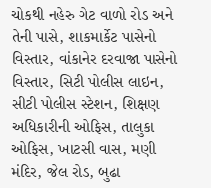ચોકથી નહેરુ ગેટ વાળો રોડ અને તેની પાસે, શાકમાર્કેટ પાસેનો વિસ્તાર, વાંકાનેર દરવાજા પાસેનો વિસ્તાર, સિટી પોલીસ લાઇન, સીટી પોલીસ સ્ટેશન, શિક્ષણ અધિકારીની ઓફિસ, તાલુકા ઓફિસ, ખાટસી વાસ, મણી મંદિર, જેલ રોડ, બુઢા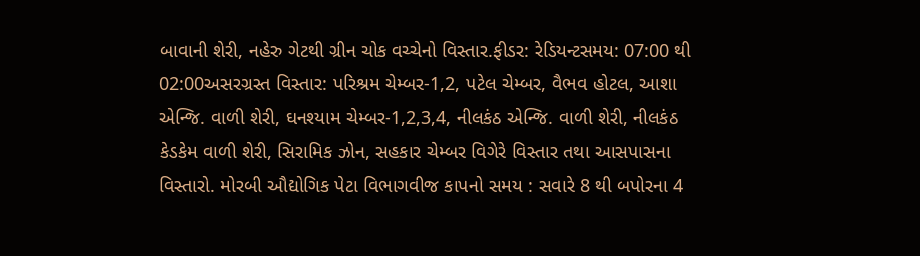બાવાની શેરી, નહેરુ ગેટથી ગ્રીન ચોક વચ્ચેનો વિસ્તાર.ફીડર: રેડિયન્ટસમય: 07:00 થી 02:00અસરગ્રસ્ત વિસ્તાર: પરિશ્રમ ચેમ્બર-1,2, પટેલ ચેમ્બર, વૈભવ હોટલ, આશા એન્જિ. વાળી શેરી, ઘનશ્યામ ચેમ્બર-1,2,3,4, નીલકંઠ એન્જિ. વાળી શેરી, નીલકંઠ કેડકેમ વાળી શેરી, સિરામિક ઝોન, સહકાર ચેમ્બર વિગેરે વિસ્તાર તથા આસપાસના વિસ્તારો. મોરબી ઔદ્યોગિક પેટા વિભાગવીજ કાપનો સમય : સવારે 8 થી બપોરના 4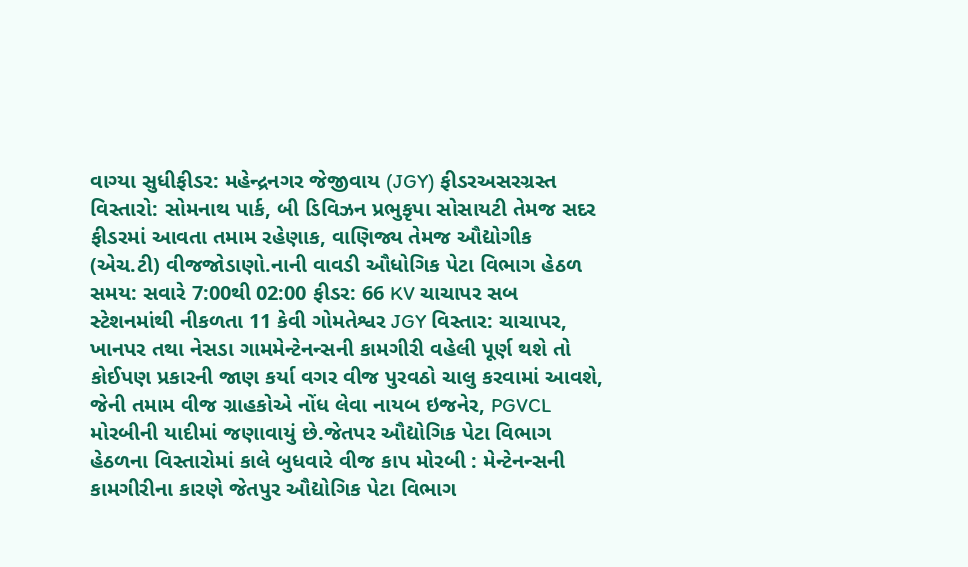વાગ્યા સુધીફીડર: મહેન્દ્રનગર જેજીવાય (JGY) ફીડરઅસરગ્રસ્ત વિસ્તારો: સોમનાથ પાર્ક, બી ડિવિઝન પ્રભુકૃપા સોસાયટી તેમજ સદર ફીડરમાં આવતા તમામ રહેણાક, વાણિજ્ય તેમજ ઔદ્યોગીક (એચ.ટી) વીજજોડાણો.નાની વાવડી ઔધોગિક પેટા વિભાગ હેઠળ સમય: સવારે 7:00થી 02:00 ફીડર: 66 KV ચાચાપર સબ સ્ટેશનમાંથી નીકળતા 11 કેવી ગોમતેશ્વર JGY વિસ્તાર: ચાચાપર, ખાનપર તથા નેસડા ગામમેન્ટેનન્સની કામગીરી વહેલી પૂર્ણ થશે તો કોઈપણ પ્રકારની જાણ કર્યા વગર વીજ પુરવઠો ચાલુ કરવામાં આવશે, જેની તમામ વીજ ગ્રાહકોએ નોંધ લેવા નાયબ ઇજનેર, PGVCL મોરબીની યાદીમાં જણાવાયું છે.જેતપર ઔદ્યોગિક પેટા વિભાગ હેઠળના વિસ્તારોમાં કાલે બુધવારે વીજ કાપ મોરબી : મેન્ટેનન્સની કામગીરીના કારણે જેતપુર ઔદ્યોગિક પેટા વિભાગ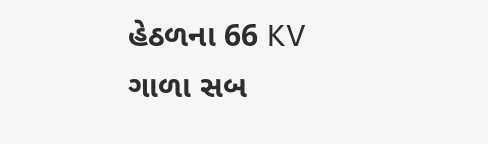હેઠળના 66 KV ગાળા સબ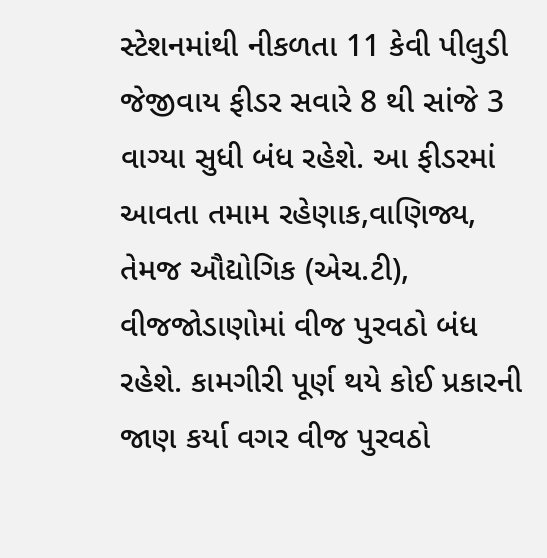સ્ટેશનમાંથી નીકળતા 11 કેવી પીલુડી જેજીવાય ફીડર સવારે 8 થી સાંજે 3 વાગ્યા સુધી બંધ રહેશે. આ ફીડરમાં આવતા તમામ રહેણાક,વાણિજ્ય, તેમજ ઔદ્યોગિક (એચ.ટી), વીજજોડાણોમાં વીજ પુરવઠો બંધ રહેશે. કામગીરી પૂર્ણ થયે કોઈ પ્રકારની જાણ કર્યા વગર વીજ પુરવઠો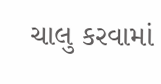ચાલુ કરવામાં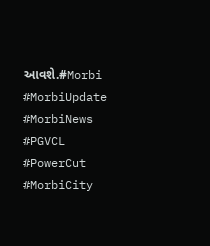આવશે.#Morbi #MorbiUpdate #MorbiNews #PGVCL #PowerCut #MorbiCity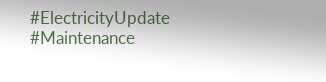#ElectricityUpdate #Maintenance